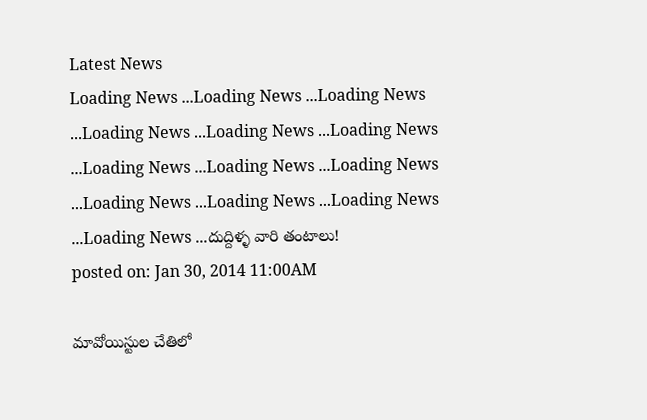Latest News
Loading News ...Loading News ...Loading News ...Loading News ...Loading News ...Loading News ...Loading News ...Loading News ...Loading News ...Loading News ...Loading News ...Loading News ...Loading News ...దుద్దిళ్ళ వారి తంటాలు!
posted on: Jan 30, 2014 11:00AM

మావోయిస్టుల చేతిలో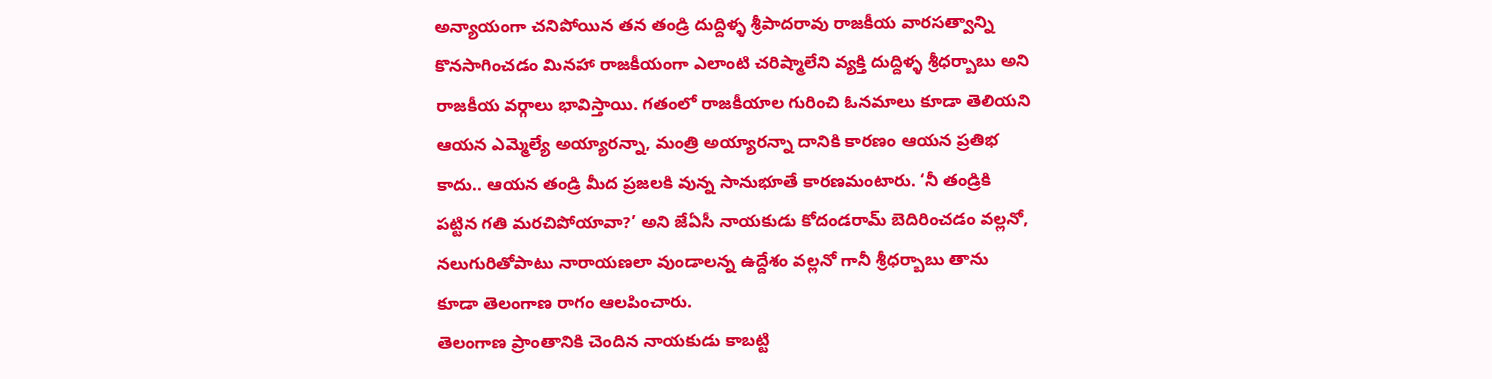అన్యాయంగా చనిపోయిన తన తండ్రి దుద్దిళ్ళ శ్రీపాదరావు రాజకీయ వారసత్వాన్ని కొనసాగించడం మినహా రాజకీయంగా ఎలాంటి చరిష్మాలేని వ్యక్తి దుద్దిళ్ళ శ్రీధర్బాబు అని రాజకీయ వర్గాలు భావిస్తాయి. గతంలో రాజకీయాల గురించి ఓనమాలు కూడా తెలియని ఆయన ఎమ్మెల్యే అయ్యారన్నా, మంత్రి అయ్యారన్నా దానికి కారణం ఆయన ప్రతిభ కాదు.. ఆయన తండ్రి మీద ప్రజలకి వున్న సానుభూతే కారణమంటారు. ‘నీ తండ్రికి పట్టిన గతి మరచిపోయావా?’ అని జేఏసీ నాయకుడు కోదండరామ్ బెదిరించడం వల్లనో, నలుగురితోపాటు నారాయణలా వుండాలన్న ఉద్దేశం వల్లనో గానీ శ్రీధర్బాబు తాను కూడా తెలంగాణ రాగం ఆలపించారు.
తెలంగాణ ప్రాంతానికి చెందిన నాయకుడు కాబట్టి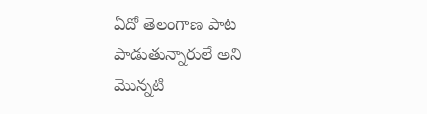ఏదో తెలంగాణ పాట పాడుతున్నారులే అని మొన్నటి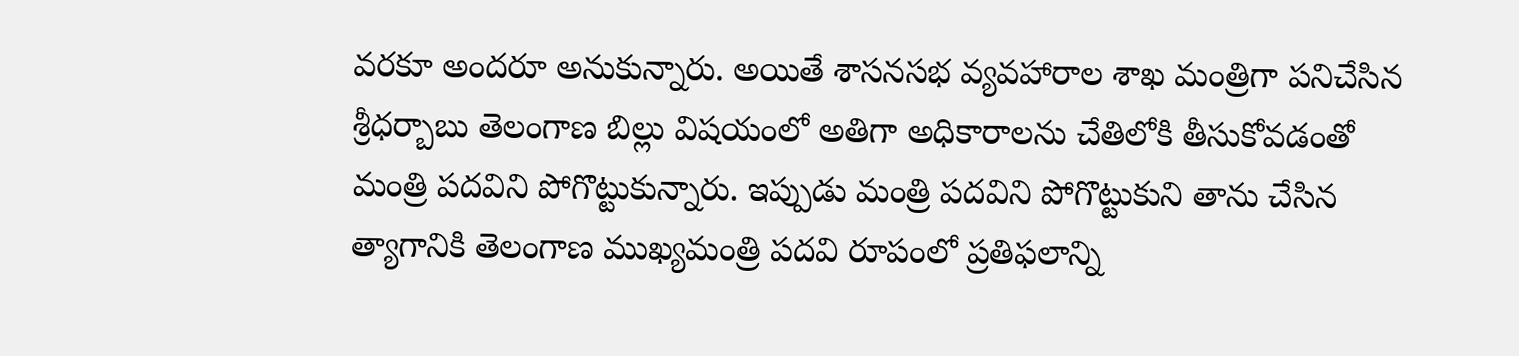వరకూ అందరూ అనుకున్నారు. అయితే శాసనసభ వ్యవహారాల శాఖ మంత్రిగా పనిచేసిన శ్రీధర్బాబు తెలంగాణ బిల్లు విషయంలో అతిగా అధికారాలను చేతిలోకి తీసుకోవడంతో మంత్రి పదవిని పోగొట్టుకున్నారు. ఇప్పుడు మంత్రి పదవిని పోగొట్టుకుని తాను చేసిన త్యాగానికి తెలంగాణ ముఖ్యమంత్రి పదవి రూపంలో ప్రతిఫలాన్ని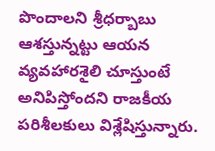పొందాలని శ్రీధర్బాబు ఆశస్తున్నట్టు ఆయన వ్యవహారశైలి చూస్తుంటే అనిపిస్తోందని రాజకీయ పరిశీలకులు విశ్లేషిస్తున్నారు.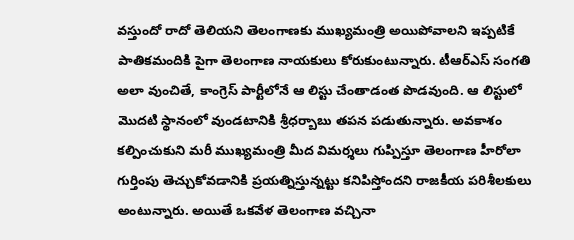వస్తుందో రాదో తెలియని తెలంగాణకు ముఖ్యమంత్రి అయిపోవాలని ఇప్పటికే పాతికమందికి పైగా తెలంగాణ నాయకులు కోరుకుంటున్నారు. టీఆర్ఎస్ సంగతి అలా వుంచితే, కాంగ్రెస్ పార్టీలోనే ఆ లిస్టు చేంతాడంత పొడవుంది. ఆ లిస్టులో మొదటి స్థానంలో వుండటానికి శ్రీధర్బాబు తపన పడుతున్నారు. అవకాశం కల్పించుకుని మరీ ముఖ్యమంత్రి మీద విమర్శలు గుప్పిస్తూ తెలంగాణ హీరోలా గుర్తింపు తెచ్చుకోవడానికి ప్రయత్నిస్తున్నట్టు కనిపిస్తోందని రాజకీయ పరిశీలకులు అంటున్నారు. అయితే ఒకవేళ తెలంగాణ వచ్చినా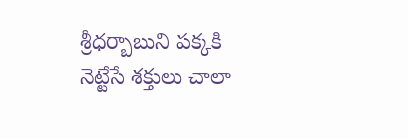శ్రీధర్బాబుని పక్కకి నెట్టేసే శక్తులు చాలా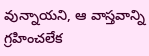వున్నాయని, ఆ వాస్తవాన్ని గ్రహించలేక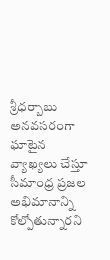శ్రీధర్బాబు అనవసరంగా ఘాటైన వ్యాఖ్యలు చేస్తూ సీమాంధ్ర ప్రజల అభిమానాన్ని కోల్పోతున్నారని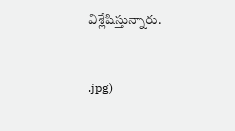విశ్లేషిస్తున్నారు.


.jpg)